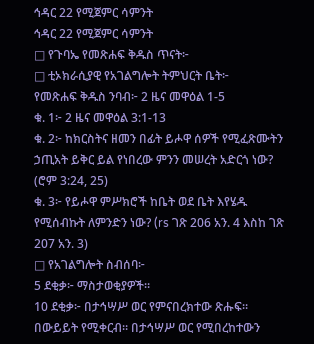ኅዳር 22 የሚጀምር ሳምንት
ኅዳር 22 የሚጀምር ሳምንት
□ የጉባኤ የመጽሐፍ ቅዱስ ጥናት፦
□ ቲኦክራሲያዊ የአገልግሎት ትምህርት ቤት፦
የመጽሐፍ ቅዱስ ንባብ፦ 2 ዜና መዋዕል 1-5
ቁ. 1፦ 2 ዜና መዋዕል 3:1-13
ቁ. 2፦ ከክርስትና ዘመን በፊት ይሖዋ ሰዎች የሚፈጽሙትን ኃጢአት ይቅር ይል የነበረው ምንን መሠረት አድርጎ ነው? (ሮም 3:24, 25)
ቁ. 3፦ የይሖዋ ምሥክሮች ከቤት ወደ ቤት እየሄዱ የሚሰብኩት ለምንድን ነው? (rs ገጽ 206 አን. 4 እስከ ገጽ 207 አን. 3)
□ የአገልግሎት ስብሰባ፦
5 ደቂቃ፦ ማስታወቂያዎች።
10 ደቂቃ፦ በታኅሣሥ ወር የምናበረክተው ጽሑፍ። በውይይት የሚቀርብ። በታኅሣሥ ወር የሚበረከተውን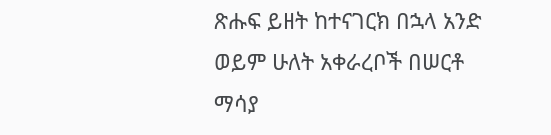ጽሑፍ ይዘት ከተናገርክ በኋላ አንድ ወይም ሁለት አቀራረቦች በሠርቶ ማሳያ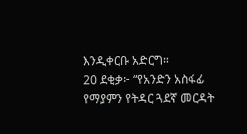እንዲቀርቡ አድርግ።
20 ደቂቃ፦ “የአንድን አስፋፊ የማያምን የትዳር ጓደኛ መርዳት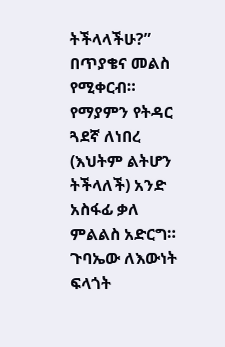ትችላላችሁ?” በጥያቄና መልስ የሚቀርብ። የማያምን የትዳር ጓደኛ ለነበረ (እህትም ልትሆን ትችላለች) አንድ አስፋፊ ቃለ ምልልስ አድርግ። ጉባኤው ለእውነት ፍላጎት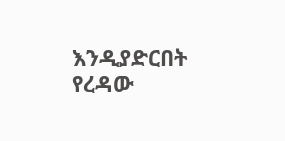እንዲያድርበት የረዳው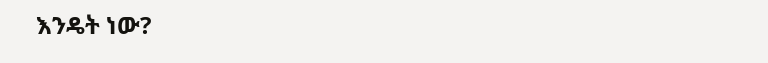እንዴት ነው?